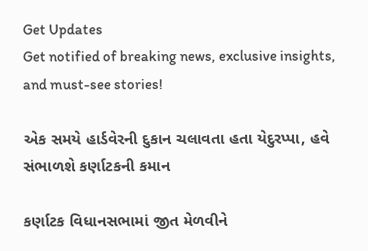Get Updates
Get notified of breaking news, exclusive insights, and must-see stories!

એક સમયે હાર્ડવેરની દુકાન ચલાવતા હતા યેદુરપ્પા, હવે સંભાળશે કર્ણાટકની કમાન

કર્ણાટક વિધાનસભામાં જીત મેળવીને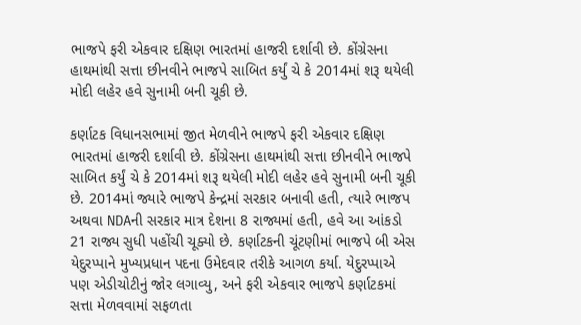ભાજપે ફરી એકવાર દક્ષિણ ભારતમાં હાજરી દર્શાવી છે. કોંગ્રેસના હાથમાંથી સત્તા છીનવીને ભાજપે સાબિત કર્યું ચે કે 2014માં શરૂ થયેલી મોદી લહેર હવે સુનામી બની ચૂકી છે.

કર્ણાટક વિધાનસભામાં જીત મેળવીને ભાજપે ફરી એકવાર દક્ષિણ ભારતમાં હાજરી દર્શાવી છે. કોંગ્રેસના હાથમાંથી સત્તા છીનવીને ભાજપે સાબિત કર્યું ચે કે 2014માં શરૂ થયેલી મોદી લહેર હવે સુનામી બની ચૂકી છે. 2014માં જ્યારે ભાજપે કેન્દ્રમાં સરકાર બનાવી હતી, ત્યારે ભાજપ અથવા NDAની સરકાર માત્ર દેશના 8 રાજ્યમાં હતી, હવે આ આંકડો 21 રાજ્ય સુધી પહોંચી ચૂક્યો છે. કર્ણાટકની ચૂંટણીમાં ભાજપે બી એસ યેદુરપ્પાને મુખ્યપ્રધાન પદના ઉમેદવાર તરીકે આગળ કર્યા. યેદુરપ્પાએ પણ એડીચોટીનું જોર લગાવ્યુ, અને ફરી એકવાર ભાજપે કર્ણાટકમાં સત્તા મેળવવામાં સફળતા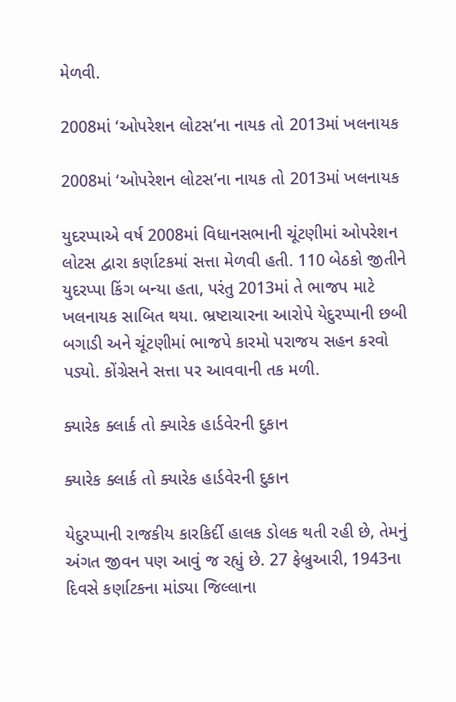મેળવી.

2008માં ‘ઓપરેશન લોટસ’ના નાયક તો 2013માં ખલનાયક

2008માં ‘ઓપરેશન લોટસ’ના નાયક તો 2013માં ખલનાયક

યુદરપ્પાએ વર્ષ 2008માં વિધાનસભાની ચૂંટણીમાં ઓપરેશન લોટસ દ્વારા કર્ણાટકમાં સત્તા મેળવી હતી. 110 બેઠકો જીતીને યુદરપ્પા કિંગ બન્યા હતા, પરંતુ 2013માં તે ભાજપ માટે ખલનાયક સાબિત થયા. ભ્રષ્ટાચારના આરોપે યેદુરપ્પાની છબી બગાડી અને ચૂંટણીમાં ભાજપે કારમો પરાજય સહન કરવો પડ્યો. કોંગ્રેસને સત્તા પર આવવાની તક મળી.

ક્યારેક ક્લાર્ક તો ક્યારેક હાર્ડવેરની દુકાન

ક્યારેક ક્લાર્ક તો ક્યારેક હાર્ડવેરની દુકાન

યેદુરપ્પાની રાજકીય કારકિર્દી હાલક ડોલક થતી રહી છે, તેમનું અંગત જીવન પણ આવું જ રહ્યું છે. 27 ફેબ્રુઆરી, 1943ના દિવસે કર્ણાટકના માંડ્યા જિલ્લાના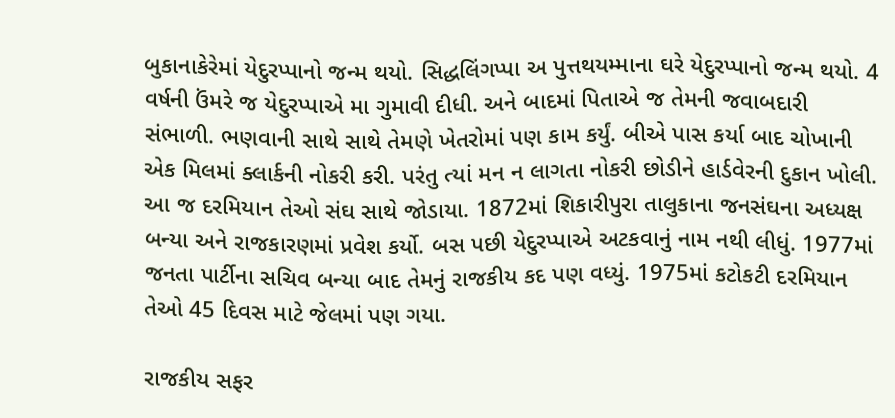બુકાનાકેરેમાં યેદુરપ્પાનો જન્મ થયો. સિદ્ધલિંગપ્પા અ પુત્તથયમ્માના ઘરે યેદુરપ્પાનો જન્મ થયો. 4 વર્ષની ઉંમરે જ યેદુરપ્પાએ મા ગુમાવી દીધી. અને બાદમાં પિતાએ જ તેમની જવાબદારી સંભાળી. ભણવાની સાથે સાથે તેમણે ખેતરોમાં પણ કામ કર્યું. બીએ પાસ કર્યા બાદ ચોખાની એક મિલમાં ક્લાર્કની નોકરી કરી. પરંતુ ત્યાં મન ન લાગતા નોકરી છોડીને હાર્ડવેરની દુકાન ખોલી. આ જ દરમિયાન તેઓ સંઘ સાથે જોડાયા. 1872માં શિકારીપુરા તાલુકાના જનસંઘના અધ્યક્ષ બન્યા અને રાજકારણમાં પ્રવેશ કર્યો. બસ પછી યેદુરપ્પાએ અટકવાનું નામ નથી લીધું. 1977માં જનતા પાર્ટીના સચિવ બન્યા બાદ તેમનું રાજકીય કદ પણ વધ્યું. 1975માં કટોકટી દરમિયાન તેઓ 45 દિવસ માટે જેલમાં પણ ગયા.

રાજકીય સફર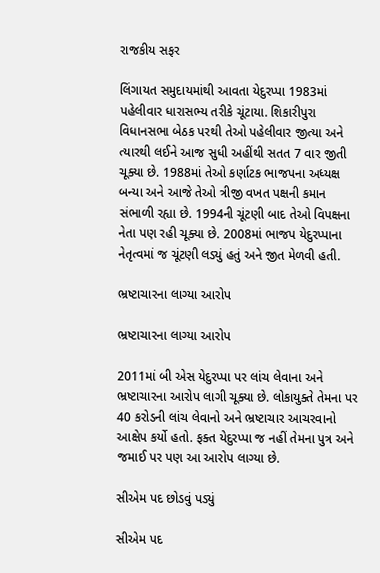રાજકીય સફર

લિંગાયત સમુદાયમાંથી આવતા યેદુરપ્પા 1983માં પહેલીવાર ધારાસભ્ય તરીકે ચૂંટાયા. શિકારીપુરા વિધાનસભા બેઠક પરથી તેઓ પહેલીવાર જીત્યા અને ત્યારથી લઈને આજ સુધી અહીંથી સતત 7 વાર જીતી ચૂક્યા છે. 1988માં તેઓ કર્ણાટક ભાજપના અધ્યક્ષ બન્યા અને આજે તેઓ ત્રીજી વખત પક્ષની કમાન સંભાળી રહ્યા છે. 1994ની ચૂંટણી બાદ તેઓ વિપક્ષના નેતા પણ રહી ચૂક્યા છે. 2008માં ભાજપ યેદુરપ્પાના નેતૃત્વમાં જ ચૂંટણી લડ્યું હતું અને જીત મેળવી હતી.

ભ્રષ્ટાચારના લાગ્યા આરોપ

ભ્રષ્ટાચારના લાગ્યા આરોપ

2011માં બી એસ યેદુરપ્પા પર લાંચ લેવાના અને ભ્રષ્ટાચારના આરોપ લાગી ચૂક્યા છે. લોકાયુક્તે તેમના પર 40 કરોડની લાંચ લેવાનો અને ભ્રષ્ટાચાર આચરવાનો આક્ષેપ કર્યો હતો. ફક્ત યેદુરપ્પા જ નહીં તેમના પુત્ર અને જમાઈ પર પણ આ આરોપ લાગ્યા છે.

સીએમ પદ છોડવું પડ્યું

સીએમ પદ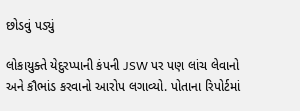છોડવું પડ્યું

લોકાયુક્તે યેદુરપ્પાની કંપની JSW પર પણ લાંચ લેવાનો અને કૌભાંડ કરવાનો આરોપ લગાવ્યો. પોતાના રિપોર્ટમાં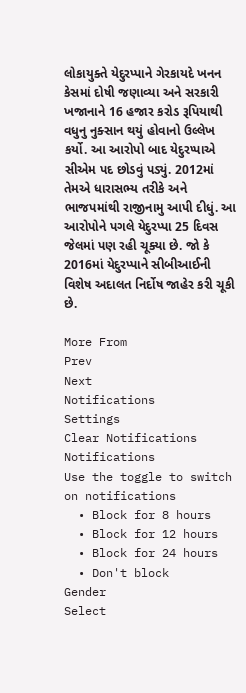લોકાયુક્તે યેદુરપ્પાને ગેરકાયદે ખનન કેસમાં દોષી જણાવ્યા અને સરકારી ખજાનાને 16 હજાર કરોડ રૂપિયાથી વધુનુ નુક્સાન થયું હોવાનો ઉલ્લેખ કર્યો. આ આરોપો બાદ યેદુરપ્પાએ સીએમ પદ છોડવું પડ્યું. 2012માં તેમએ ધારાસભ્ય તરીકે અને ભાજપમાંથી રાજીનામુ આપી દીધું. આ આરોપોને પગલે યેદુરપ્પા 25 દિવસ જેલમાં પણ રહી ચૂક્યા છે. જો કે 2016માં યેદુરપ્પાને સીબીઆઈની વિશેષ અદાલત નિર્દોષ જાહેર કરી ચૂકી છે.

More From
Prev
Next
Notifications
Settings
Clear Notifications
Notifications
Use the toggle to switch on notifications
  • Block for 8 hours
  • Block for 12 hours
  • Block for 24 hours
  • Don't block
Gender
Select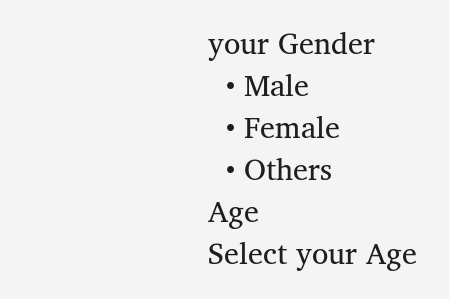your Gender
  • Male
  • Female
  • Others
Age
Select your Age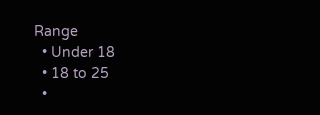Range
  • Under 18
  • 18 to 25
  •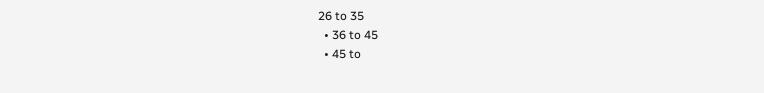26 to 35
  • 36 to 45
  • 45 to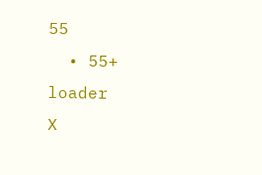55
  • 55+
loader
X